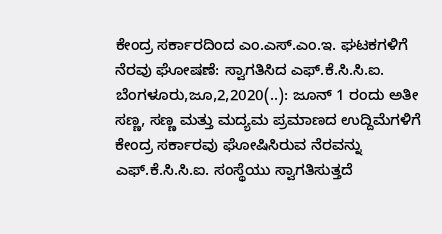ಕೇಂದ್ರ ಸರ್ಕಾರದಿಂದ ಎಂ.ಎಸ್.ಎಂ.ಇ. ಘಟಕಗಳಿಗೆ ನೆರವು ಘೋಷಣೆ: ಸ್ವಾಗತಿಸಿದ ಎಫ್.ಕೆ.ಸಿ.ಸಿ.ಐ. ಬೆಂಗಳೂರು,ಜೂ,2,2020(..): ಜೂನ್ 1 ರಂದು ಅತೀ ಸಣ್ಣ, ಸಣ್ಣ ಮತ್ತು ಮದ್ಯಮ ಪ್ರಮಾಣದ ಉದ್ದಿಮೆಗಳಿಗೆ ಕೇಂದ್ರ ಸರ್ಕಾರವು ಘೋಷಿಸಿರುವ ನೆರವನ್ನು ಎಫ್.ಕೆ.ಸಿ.ಸಿ.ಐ. ಸಂಸ್ಥೆಯು ಸ್ವಾಗತಿಸುತ್ತದೆ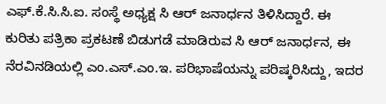ಎಫ್.ಕೆ.ಸಿ.ಸಿ.ಐ. ಸಂಸ್ಥೆ ಅಧ್ಯಕ್ಷ ಸಿ ಆರ್ ಜನಾರ್ಧನ ತಿಳಿಸಿದ್ದಾರೆ. ಈ ಕುರಿತು ಪತ್ರಿಕಾ ಪ್ರಕಟಣೆ ಬಿಡುಗಡೆ ಮಾಡಿರುವ ಸಿ ಆರ್ ಜನಾರ್ಧನ, ಈ ನೆರವಿನಡಿಯಲ್ಲಿ ಎಂ.ಎಸ್.ಎಂ.ಇ. ಪರಿಭಾಷೆಯನ್ನು ಪರಿಷ್ಕರಿಸಿದ್ದು, ಇದರ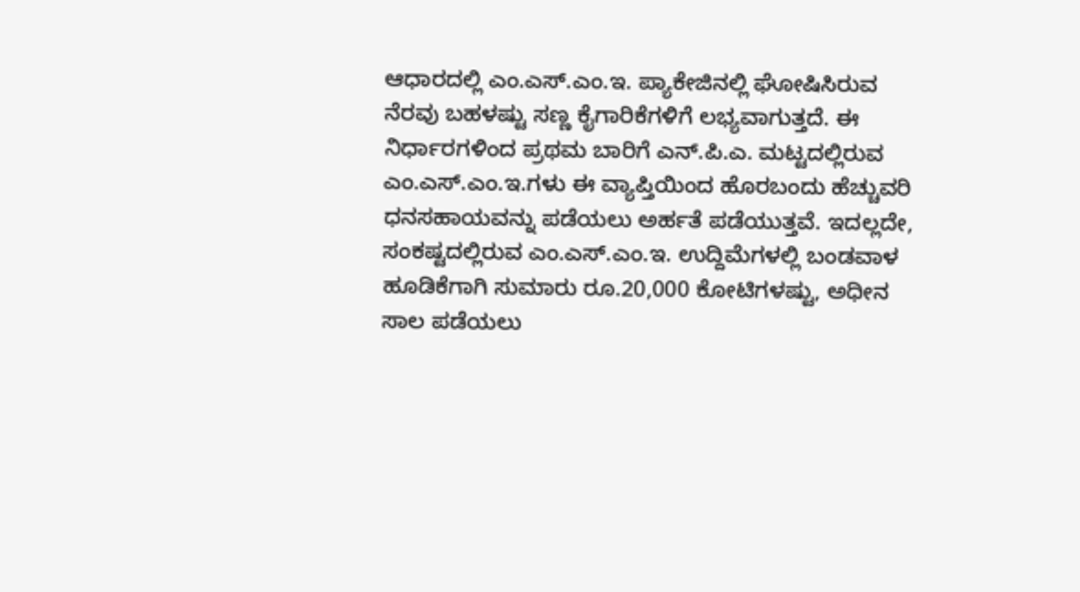ಆಧಾರದಲ್ಲಿ ಎಂ.ಎಸ್.ಎಂ.ಇ. ಪ್ಯಾಕೇಜಿನಲ್ಲಿ ಘೋಷಿಸಿರುವ ನೆರವು ಬಹಳಷ್ಟು ಸಣ್ಣ ಕೈಗಾರಿಕೆಗಳಿಗೆ ಲಭ್ಯವಾಗುತ್ತದೆ. ಈ ನಿರ್ಧಾರಗಳಿಂದ ಪ್ರಥಮ ಬಾರಿಗೆ ಎನ್.ಪಿ.ಎ. ಮಟ್ಟದಲ್ಲಿರುವ ಎಂ.ಎಸ್.ಎಂ.ಇ.ಗಳು ಈ ವ್ಯಾಪ್ತಿಯಿಂದ ಹೊರಬಂದು ಹೆಚ್ಚುವರಿ ಧನಸಹಾಯವನ್ನು ಪಡೆಯಲು ಅರ್ಹತೆ ಪಡೆಯುತ್ತವೆ. ಇದಲ್ಲದೇ, ಸಂಕಷ್ಟದಲ್ಲಿರುವ ಎಂ.ಎಸ್.ಎಂ.ಇ. ಉದ್ದಿಮೆಗಳಲ್ಲಿ ಬಂಡವಾಳ ಹೂಡಿಕೆಗಾಗಿ ಸುಮಾರು ರೂ.20,000 ಕೋಟಿಗಳಷ್ಟು, ಅಧೀನ ಸಾಲ ಪಡೆಯಲು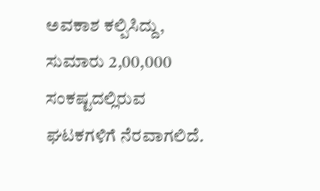ಅವಕಾಶ ಕಲ್ಪಿಸಿದ್ದು, ಸುಮಾರು 2,00,000 ಸಂಕಷ್ಟದಲ್ಲಿರುವ ಘಟಕಗಳಿಗೆ ನೆರವಾಗಲಿದೆ.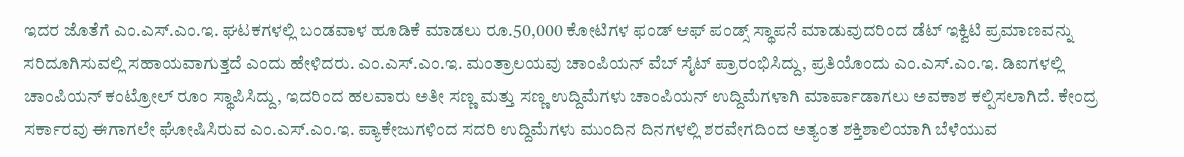ಇದರ ಜೊತೆಗೆ ಎಂ.ಎಸ್.ಎಂ.ಇ. ಘಟಕಗಳಲ್ಲಿ ಬಂಡವಾಳ ಹೂಡಿಕೆ ಮಾಡಲು ರೂ.50,000 ಕೋಟಿಗಳ ಫಂಡ್ ಆಫ್ ಪಂಡ್ಸ್ ಸ್ಥಾಪನೆ ಮಾಡುವುದರಿಂದ ಡೆಟ್ ಇಕ್ವಿಟಿ ಪ್ರಮಾಣವನ್ನು ಸರಿದೂಗಿಸುವಲ್ಲಿ ಸಹಾಯವಾಗುತ್ತದೆ ಎಂದು ಹೇಳಿದರು. ಎಂ.ಎಸ್.ಎಂ.ಇ. ಮಂತ್ರಾಲಯವು ಚಾಂಪಿಯನ್ ವೆಬ್ ಸೈಟ್ ಪ್ರಾರಂಭಿಸಿದ್ದು, ಪ್ರತಿಯೊಂದು ಎಂ.ಎಸ್.ಎಂ.ಇ. ಡಿಐಗಳಲ್ಲಿ ಚಾಂಪಿಯನ್ ಕಂಟ್ರೋಲ್ ರೂಂ ಸ್ಥಾಪಿಸಿದ್ದು, ಇದರಿಂದ ಹಲವಾರು ಅತೀ ಸಣ್ಣ ಮತ್ತು ಸಣ್ಣ ಉದ್ದಿಮೆಗಳು ಚಾಂಪಿಯನ್ ಉದ್ದಿಮೆಗಳಾಗಿ ಮಾರ್ಪಾಡಾಗಲು ಅವಕಾಶ ಕಲ್ಪಿಸಲಾಗಿದೆ. ಕೇಂದ್ರ ಸರ್ಕಾರವು ಈಗಾಗಲೇ ಘೋಷಿಸಿರುವ ಎಂ.ಎಸ್.ಎಂ.ಇ. ಪ್ಯಾಕೇಜುಗಳಿಂದ ಸದರಿ ಉದ್ದಿಮೆಗಳು ಮುಂದಿನ ದಿನಗಳಲ್ಲಿ ಶರವೇಗದಿಂದ ಅತ್ಯಂತ ಶಕ್ತಿಶಾಲಿಯಾಗಿ ಬೆಳೆಯುವ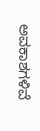ಅವಕಾಶಗಳಿವೆ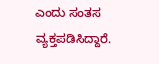ಎಂದು ಸಂತಸ ವ್ಯಕ್ತಪಡಿಸಿದ್ದಾರೆ.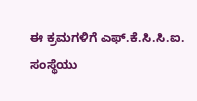ಈ ಕ್ರಮಗಳಿಗೆ ಎಫ್.ಕೆ.ಸಿ.ಸಿ.ಐ. ಸಂಸ್ಥೆಯು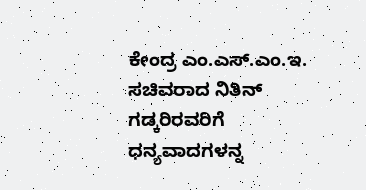ಕೇಂದ್ರ ಎಂ.ಎಸ್.ಎಂ.ಇ. ಸಚಿವರಾದ ನಿತಿನ್ ಗಡ್ಕರಿರವರಿಗೆ ಧನ್ಯವಾದಗಳನ್ನ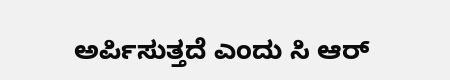ಅರ್ಪಿಸುತ್ತದೆ ಎಂದು ಸಿ ಆರ್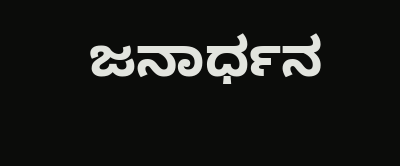ಜನಾರ್ಧನ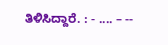ತಿಳಿಸಿದ್ದಾರೆ. : - .... – --